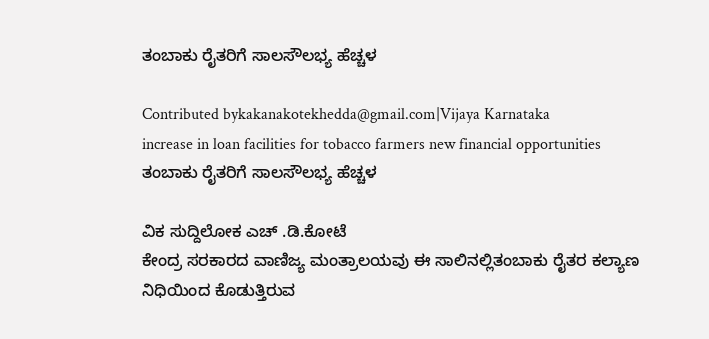ತಂಬಾಕು ರೈತರಿಗೆ ಸಾಲಸೌಲಭ್ಯ ಹೆಚ್ಚಳ

Contributed bykakanakotekhedda@gmail.com|Vijaya Karnataka
increase in loan facilities for tobacco farmers new financial opportunities
ತಂಬಾಕು ರೈತರಿಗೆ ಸಾಲಸೌಲಭ್ಯ ಹೆಚ್ಚಳ

ವಿಕ ಸುದ್ದಿಲೋಕ ಎಚ್ .ಡಿ.ಕೋಟೆ
ಕೇಂದ್ರ ಸರಕಾರದ ವಾಣಿಜ್ಯ ಮಂತ್ರಾಲಯವು ಈ ಸಾಲಿನಲ್ಲಿತಂಬಾಕು ರೈತರ ಕಲ್ಯಾಣ ನಿಧಿಯಿಂದ ಕೊಡುತ್ತಿರುವ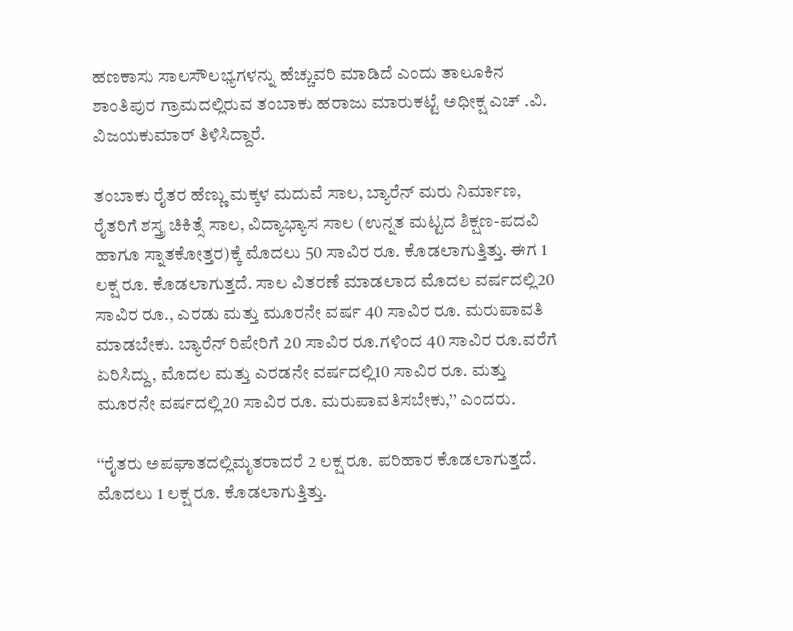ಹಣಕಾಸು ಸಾಲಸೌಲಭ್ಯಗಳನ್ನು ಹೆಚ್ಚುವರಿ ಮಾಡಿದೆ ಎಂದು ತಾಲೂಕಿನ ಶಾಂತಿಪುರ ಗ್ರಾಮದಲ್ಲಿರುವ ತಂಬಾಕು ಹರಾಜು ಮಾರುಕಟ್ಟೆ ಅಧೀಕ್ಷ ಎಚ್ .ವಿ. ವಿಜಯಕುಮಾರ್ ತಿಳಿಸಿದ್ದಾರೆ.

ತಂಬಾಕು ರೈತರ ಹೆಣ್ಣು ಮಕ್ಕಳ ಮದುವೆ ಸಾಲ, ಬ್ಯಾರೆನ್ ಮರು ನಿರ್ಮಾಣ, ರೈತರಿಗೆ ಶಸ್ತ್ರ ಚಿಕಿತ್ಸೆ ಸಾಲ, ವಿದ್ಯಾಭ್ಯಾಸ ಸಾಲ (ಉನ್ನತ ಮಟ್ಟದ ಶಿಕ್ಷಣ-ಪದವಿ ಹಾಗೂ ಸ್ನಾತಕೋತ್ತರ)ಕ್ಕೆ ಮೊದಲು 50 ಸಾವಿರ ರೂ. ಕೊಡಲಾಗುತ್ತಿತ್ತು. ಈಗ 1 ಲಕ್ಷ ರೂ. ಕೊಡಲಾಗುತ್ತದೆ. ಸಾಲ ವಿತರಣೆ ಮಾಡಲಾದ ಮೊದಲ ವರ್ಷದಲ್ಲಿ20 ಸಾವಿರ ರೂ., ಎರಡು ಮತ್ತು ಮೂರನೇ ವರ್ಷ 40 ಸಾವಿರ ರೂ. ಮರುಪಾವತಿ ಮಾಡಬೇಕು. ಬ್ಯಾರೆನ್ ರಿಪೇರಿಗೆ 20 ಸಾವಿರ ರೂ.ಗಳಿಂದ 40 ಸಾವಿರ ರೂ.ವರೆಗೆ ಏರಿಸಿದ್ದು, ಮೊದಲ ಮತ್ತು ಎರಡನೇ ವರ್ಷದಲ್ಲಿ10 ಸಾವಿರ ರೂ. ಮತ್ತು ಮೂರನೇ ವರ್ಷದಲ್ಲಿ20 ಸಾವಿರ ರೂ. ಮರುಪಾವತಿಸಬೇಕು,’’ ಎಂದರು.

‘‘ರೈತರು ಅಪಘಾತದಲ್ಲಿಮೃತರಾದರೆ 2 ಲಕ್ಷ ರೂ. ಪರಿಹಾರ ಕೊಡಲಾಗುತ್ತದೆ. ಮೊದಲು 1 ಲಕ್ಷ ರೂ. ಕೊಡಲಾಗುತ್ತಿತ್ತು.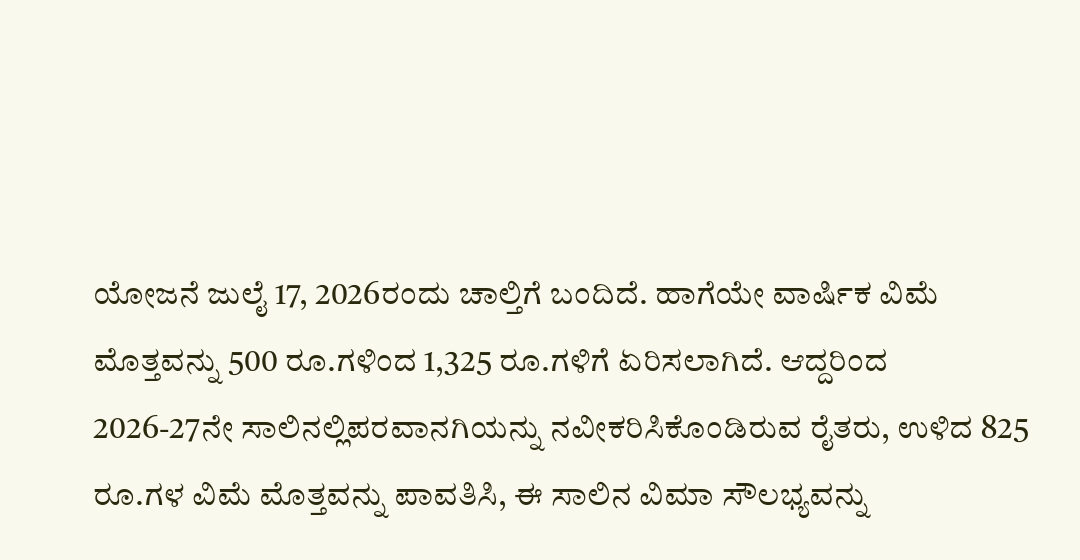ಯೋಜನೆ ಜುಲೈ 17, 2026ರಂದು ಚಾಲ್ತಿಗೆ ಬಂದಿದೆ. ಹಾಗೆಯೇ ವಾರ್ಷಿಕ ವಿಮೆ ಮೊತ್ತವನ್ನು 500 ರೂ.ಗಳಿಂದ 1,325 ರೂ.ಗಳಿಗೆ ಏರಿಸಲಾಗಿದೆ. ಆದ್ದರಿಂದ 2026-27ನೇ ಸಾಲಿನಲ್ಲಿಪರವಾನಗಿಯನ್ನು ನವೀಕರಿಸಿಕೊಂಡಿರುವ ರೈತರು, ಉಳಿದ 825 ರೂ.ಗಳ ವಿಮೆ ಮೊತ್ತವನ್ನು ಪಾವತಿಸಿ, ಈ ಸಾಲಿನ ವಿಮಾ ಸೌಲಭ್ಯವನ್ನು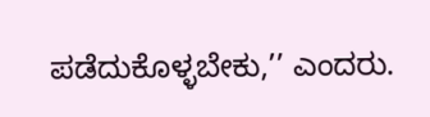ಪಡೆದುಕೊಳ್ಳಬೇಕು,’’ ಎಂದರು.